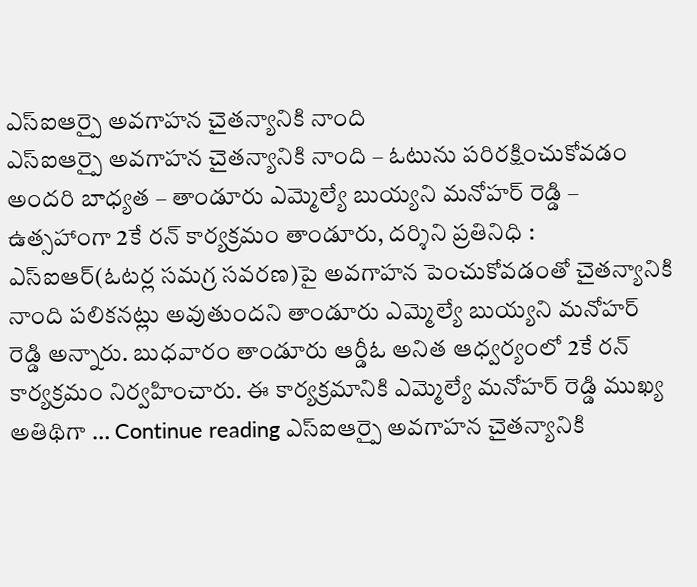ఎస్ఐఆర్పై అవగాహన చైతన్యానికి నాంది
ఎస్ఐఆర్పై అవగాహన చైతన్యానికి నాంది – ఓటును పరిరక్షించుకోవడం అందరి బాధ్యత – తాండూరు ఎమ్మెల్యే బుయ్యని మనోహర్ రెడ్డి – ఉత్సహాంగా 2కే రన్ కార్యక్రమం తాండూరు, దర్శిని ప్రతినిధి : ఎస్ఐఆర్(ఓటర్ల సమగ్ర సవరణ)పై అవగాహన పెంచుకోవడంతో చైతన్యానికి నాంది పలికనట్లు అవుతుందని తాండూరు ఎమ్మెల్యే బుయ్యని మనోహర్ రెడ్డి అన్నారు. బుధవారం తాండూరు ఆర్డీఓ అనిత ఆధ్వర్యంలో 2కే రన్ కార్యక్రమం నిర్వహించారు. ఈ కార్యక్రమానికి ఎమ్మెల్యే మనోహర్ రెడ్డి ముఖ్య అతిథిగా … Continue reading ఎస్ఐఆర్పై అవగాహన చైతన్యానికి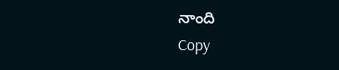నాంది
Copy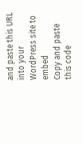and paste this URL into your WordPress site to embed
Copy and paste this code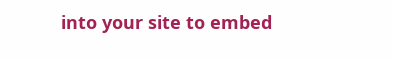into your site to embed